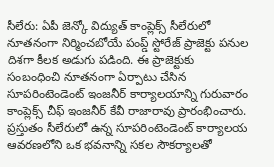సీలేరు: ఏపీ జెన్కో విద్యుత్ కాంప్లెక్స్ సీలేరులో నూతనంగా నిర్మించబోయే పంప్డ్ స్టోరేజ్ ప్రాజెక్టు పనుల దిశగా కీలక అడుగు పడింది. ఈ ప్రాజెక్టుకు సంబంధించి నూతనంగా ఏర్పాటు చేసిన సూపరింటెండెంట్ ఇంజనీర్ కార్యాలయాన్ని గురువారం కాంప్లెక్స్ చీఫ్ ఇంజనీర్ కేవీ రాజారావు ప్రారంభించారు. ప్రస్తుతం సీలేరులో ఉన్న సూపరింటెండెంట్ కార్యాలయ ఆవరణలోని ఒక భవనాన్ని సకల సౌకర్యాలతో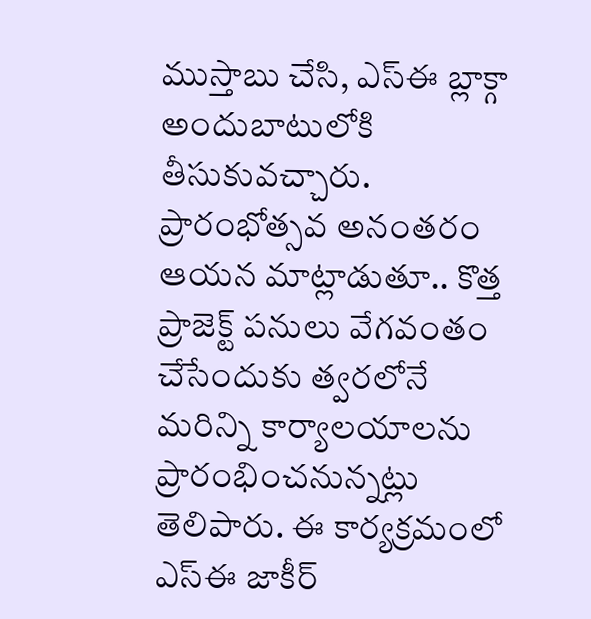ముస్తాబు చేసి, ఎస్ఈ బ్లాక్గా అందుబాటులోకి తీసుకువచ్చారు. ప్రారంభోత్సవ అనంతరం ఆయన మాట్లాడుతూ.. కొత్త ప్రాజెక్ట్ పనులు వేగవంతం చేసేందుకు త్వరలోనే మరిన్ని కార్యాలయాలను ప్రారంభించనున్నట్లు తెలిపారు. ఈ కార్యక్రమంలో ఎస్ఈ జాకీర్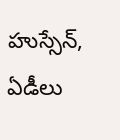హుస్సేన్, ఏడీలు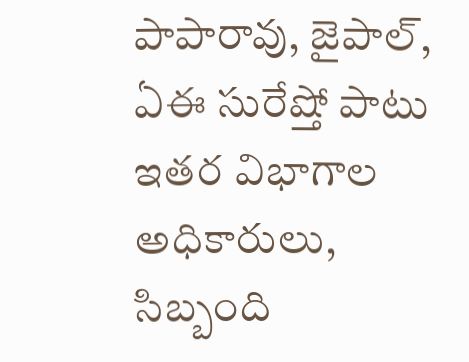పాపారావు, జైపాల్, ఏఈ సురేష్తో పాటు ఇతర విభాగాల అధికారులు, సిబ్బంది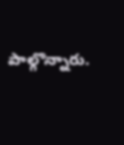పాల్గొన్నారు.